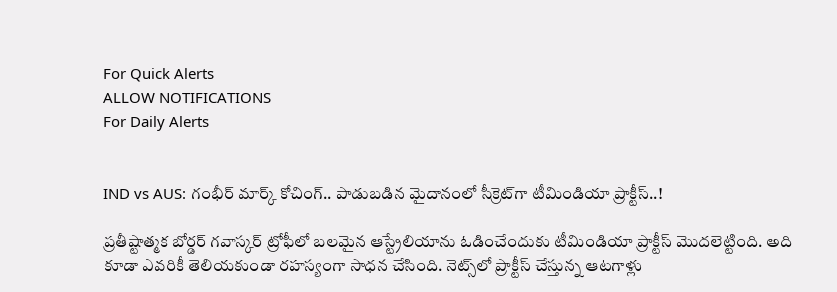For Quick Alerts
ALLOW NOTIFICATIONS
For Daily Alerts


IND vs AUS: గంభీర్ మార్క్ కోచింగ్.. పాడుబడిన మైదానంలో సీక్రెట్‌గా టీమిండియా ప్రాక్టీస్..!

ప్రతీష్టాత్మక బోర్డర్ గవాస్కర్ ట్రోఫీ‌లో బలమైన ఆస్ట్రేలియాను ఓడించేందుకు టీమిండియా ప్రాక్టీస్ మొదలెట్టింది. అది కూడా ఎవరికీ తెలియకుండా రహస్యంగా సాధన చేసింది. నెట్స్‌లో ప్రాక్టీస్ చేస్తున్న ఆటగాళ్లు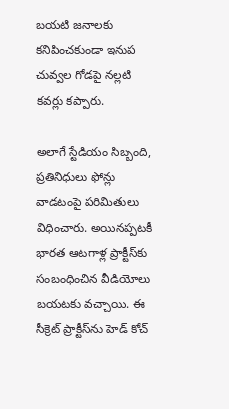బయటి జనాలకు కనిపించకుండా ఇనుప చువ్వల గోడపై నల్లటి కవర్లు కప్పారు.

అలాగే స్టేడియం సిబ్బంది, ప్రతినిధులు ఫోన్లు వాడటంపై పరిమితులు విధించారు. అయినప్పటకీ భారత ఆటగాళ్ల ప్రాక్టీస్‌కు సంబంధించిన వీడియోలు బయటకు వచ్చాయి. ఈ సీక్రెట్ ప్రాక్టీస్‌ను హెడ్ కోచ్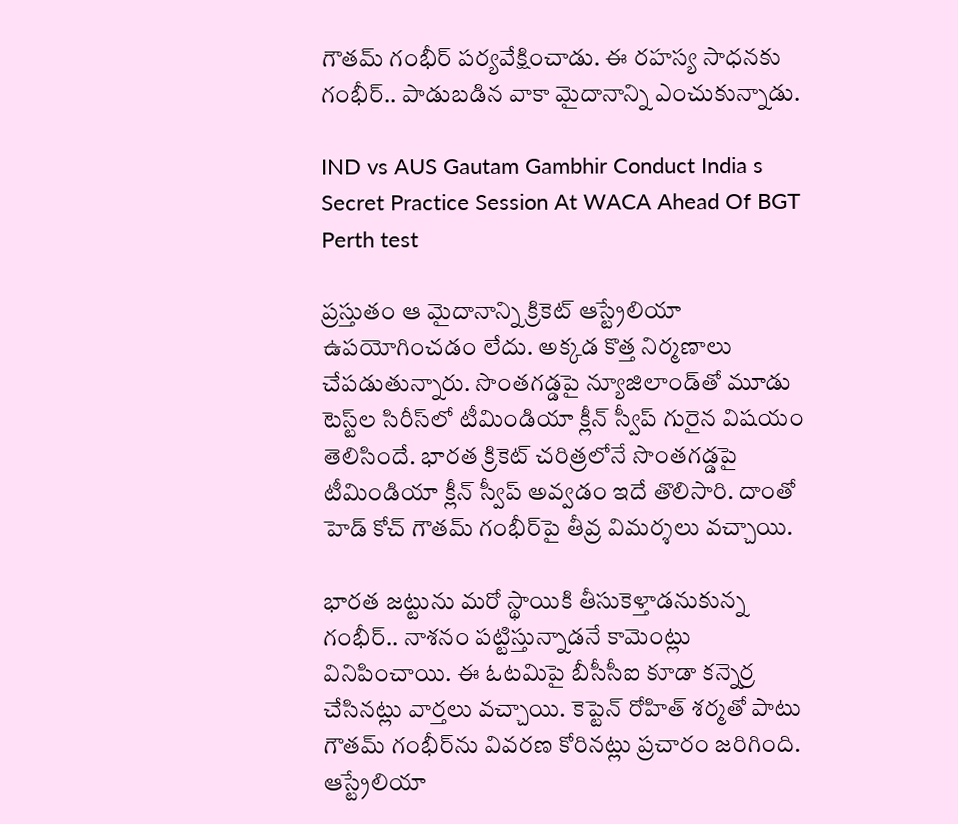గౌతమ్ గంభీర్ పర్యవేక్షించాడు. ఈ రహస్య సాధనకు గంభీర్.. పాడుబడిన వాకా మైదానాన్ని ఎంచుకున్నాడు.

IND vs AUS Gautam Gambhir Conduct India s Secret Practice Session At WACA Ahead Of BGT Perth test

ప్రస్తుతం ఆ మైదానాన్ని క్రికెట్ ఆస్ట్రేలియా ఉపయోగించడం లేదు. అక్కడ కొత్త నిర్మణాలు చేపడుతున్నారు. సొంతగడ్డపై న్యూజిలాండ్‌తో మూడు టెస్ట్‌ల సిరీస్‌లో టీమిండియా క్లీన్ స్వీప్ గురైన విషయం తెలిసిందే. భారత క్రికెట్ చరిత్రలోనే సొంతగడ్డపై టీమిండియా క్లీన్ స్వీప్ అవ్వడం ఇదే తొలిసారి. దాంతో హెడ్ కోచ్ గౌతమ్ గంభీర్‌పై తీవ్ర విమర్శలు వచ్చాయి.

భారత జట్టును మరో స్థాయికి తీసుకెళ్తాడనుకున్న గంభీర్.. నాశనం పట్టిస్తున్నాడనే కామెంట్లు వినిపించాయి. ఈ ఓటమిపై బీసీసీఐ కూడా కన్నెర్ర చేసినట్లు వార్తలు వచ్చాయి. కెప్టెన్ రోహిత్ శర్మతో పాటు గౌతమ్‌ గంభీర్‌ను వివరణ కోరినట్లు ప్రచారం జరిగింది. ఆస్ట్రేలియా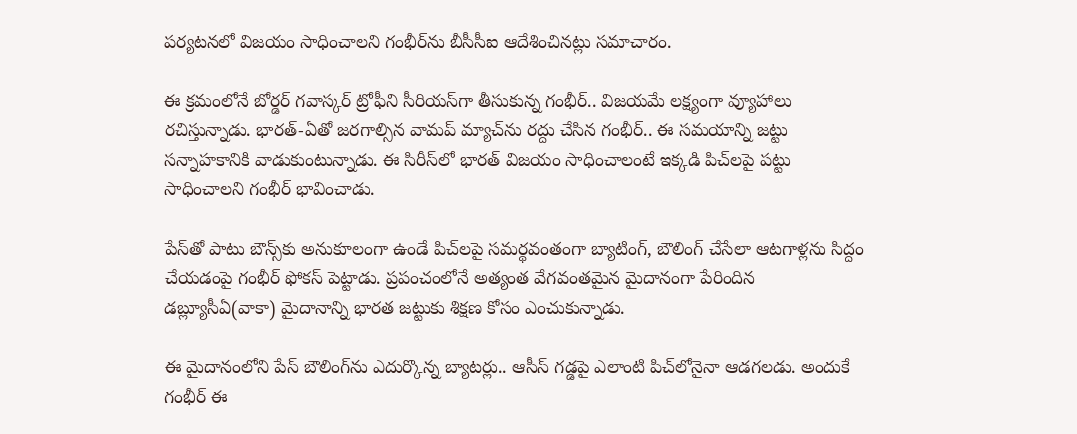పర్యటనలో విజయం సాధించాలని గంభీర్‌ను బీసీసీఐ ఆదేశించినట్లు సమాచారం.

ఈ క్రమంలోనే బోర్డర్ గవాస్కర్ ట్రోఫీని సీరియస్‌గా తీసుకున్న గంభీర్.. విజయమే లక్ష్యంగా వ్యూహాలు రచిస్తున్నాడు. భారత్-ఏతో జరగాల్సిన వామప్ మ్యాచ్‌ను రద్దు చేసిన గంభీర్.. ఈ సమయాన్ని జట్టు సన్నాహకానికి వాడుకుంటున్నాడు. ఈ సిరీస్‌లో భారత్ విజయం సాధించాలంటే ఇక్కడి పిచ్‌లపై పట్టు సాధించాలని గంభీర్ భావించాడు.

పేస్‌తో పాటు బౌన్స్‌కు అనుకూలంగా ఉండే పిచ్‌లపై సమర్థవంతంగా బ్యాటింగ్, బౌలింగ్ చేసేలా ఆటగాళ్లను సిద్దం చేయడంపై గంభీర్ ఫోకస్ పెట్టాడు. ప్రపంచంలోనే అత్యంత వేగవంతమైన మైదానంగా పేరిందిన డబ్ల్యూసీఏ(వాకా) మైదానాన్ని భారత జట్టుకు శిక్షణ కోసం ఎంచుకున్నాడు.

ఈ మైదానంలోని పేస్ బౌలింగ్‌ను ఎదుర్కొన్న బ్యాటర్లు.. ఆసీస్ గడ్డపై ఎలాంటి పిచ్‌లోనైనా ఆడగలడు. అందుకే గంభీర్ ఈ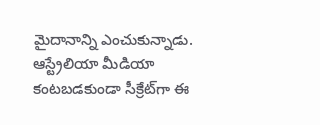మైదానాన్ని ఎంచుకున్నాడు. ఆస్ట్రేలియా మీడియా కంటబడకుండా సీక్రేట్‌గా ఈ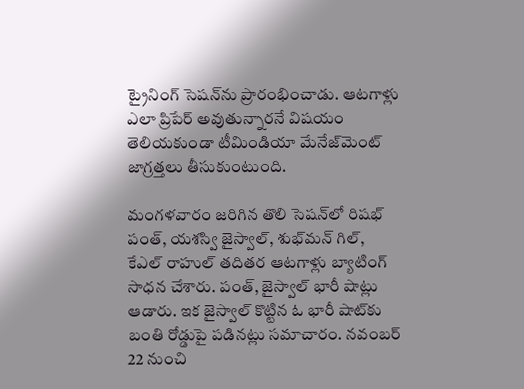ట్రైనింగ్ సెషన్‌ను ప్రారంభించాడు. ఆటగాళ్లు ఎలా ప్రిపేర్ అవుతున్నారనే విషయం తెలియకుండా టీమిండియా మేనేజ్‌మెంట్ జాగ్రత్తలు తీసుకుంటుంది.

మంగళవారం జరిగిన తొలి సెషన్‌లో రిషభ్ పంత్, యశస్వి జైస్వాల్, శుభ్‌మన్ గిల్, కేఎల్ రాహుల్ తదితర ఆటగాళ్లు బ్యాటింగ్ సాధన చేశారు. పంత్, జైస్వాల్ భారీ షాట్లు ఆడారు. ఇక జైస్వాల్ కొట్టిన ఓ భారీ షాట్‌కు బంతి రోడ్డుపై పడినట్లు సమాచారం. నవంబర్ 22 నుంచి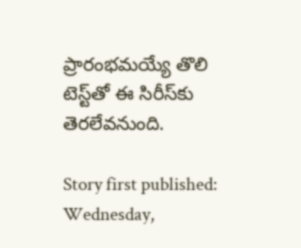ప్రారంభమయ్యే తొలి టెస్ట్‌తో ఈ సిరీస్‌కు తెరలేవనుంది.

Story first published: Wednesday,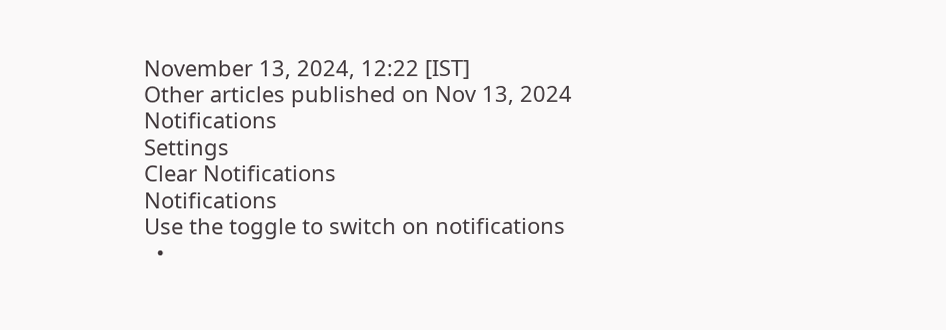November 13, 2024, 12:22 [IST]
Other articles published on Nov 13, 2024
Notifications
Settings
Clear Notifications
Notifications
Use the toggle to switch on notifications
  •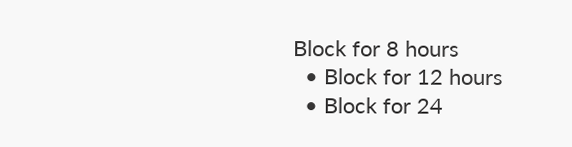Block for 8 hours
  • Block for 12 hours
  • Block for 24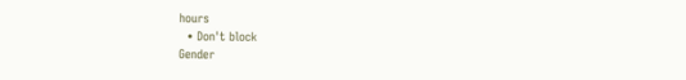hours
  • Don't block
Gender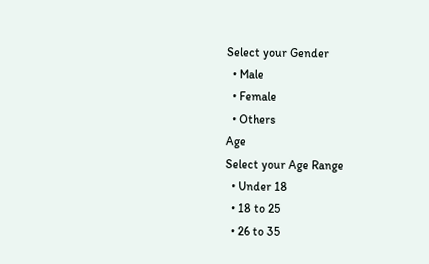Select your Gender
  • Male
  • Female
  • Others
Age
Select your Age Range
  • Under 18
  • 18 to 25
  • 26 to 35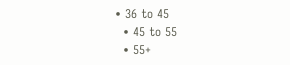• 36 to 45
  • 45 to 55
  • 55+